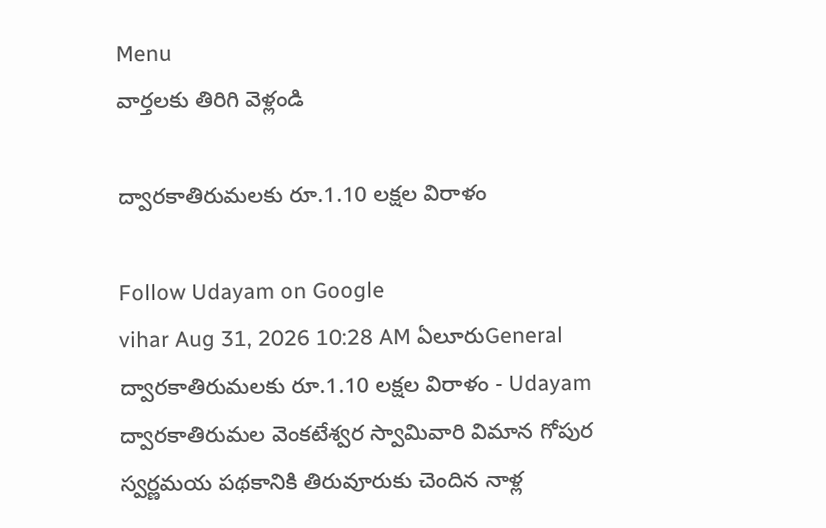Menu
వార్తలకు తిరిగి వెళ్లండి

ద్వారకాతిరుమలకు రూ.1.10 లక్షల విరాళం

Follow Udayam on Google
vihar Aug 31, 2026 10:28 AM ఏలూరుGeneral
ద్వారకాతిరుమలకు రూ.1.10 లక్షల విరాళం - Udayam
ద్వారకాతిరుమల వెంకటేశ్వర స్వామివారి విమాన గోపుర స్వర్ణమయ పథకానికి తిరువూరుకు చెందిన నాళ్ల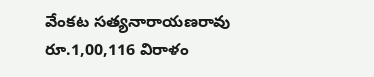వేంకట సత్యనారాయణరావు రూ.1,00,116 విరాళం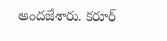అందజేశారు. కరూర్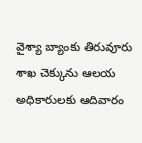వైశ్యా బ్యాంకు తిరువూరు శాఖ చెక్కును ఆలయ అధికారులకు ఆదివారం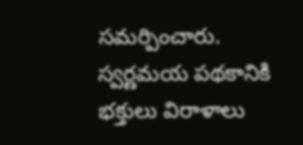సమర్పించారు. స్వర్ణమయ పథకానికి భక్తులు విరాళాలు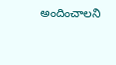అందించాలని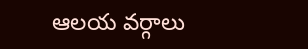ఆలయ వర్గాలు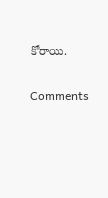కోరాయి.

Comments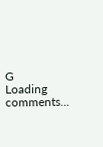G
Loading comments...